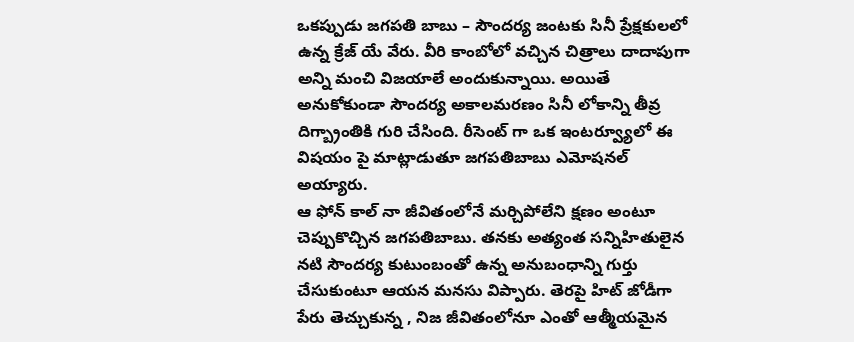ఒకప్పుడు జగపతి బాబు – సౌందర్య జంటకు సినీ ప్రేక్షకులలో ఉన్న క్రేజ్ యే వేరు. వీరి కాంబోలో వచ్చిన చిత్రాలు దాదాపుగా అన్ని మంచి విజయాలే అందుకున్నాయి. అయితే అనుకోకుండా సౌందర్య అకాలమరణం సినీ లోకాన్ని తీవ్ర దిగ్బ్రాంతికి గురి చేసింది. రీసెంట్ గా ఒక ఇంటర్వ్యూలో ఈ విషయం పై మాట్లాడుతూ జగపతిబాబు ఎమోషనల్ అయ్యారు.
ఆ ఫోన్ కాల్ నా జీవితంలోనే మర్చిపోలేని క్షణం అంటూ చెప్పుకొచ్చిన జగపతిబాబు. తనకు అత్యంత సన్నిహితులైన నటి సౌందర్య కుటుంబంతో ఉన్న అనుబంధాన్ని గుర్తు చేసుకుంటూ ఆయన మనసు విప్పారు. తెరపై హిట్ జోడీగా పేరు తెచ్చుకున్న , నిజ జీవితంలోనూ ఎంతో ఆత్మీయమైన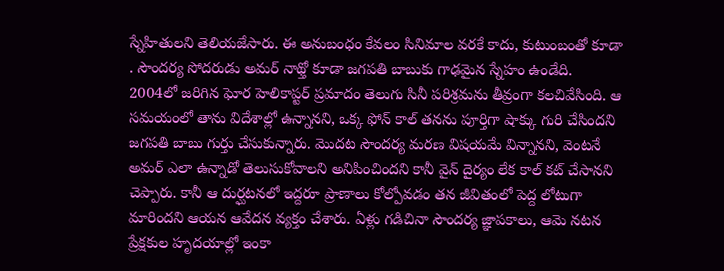స్నేహితులని తెలియజేసారు. ఈ అనుబంధం కేవలం సినిమాల వరకే కాదు, కుటుంబంతో కూడా . సౌందర్య సోదరుడు అమర్ నాథ్తో కూడా జగపతి బాబుకు గాఢమైన స్నేహం ఉండేది.
2004లో జరిగిన ఘోర హెలికాప్టర్ ప్రమాదం తెలుగు సినీ పరిశ్రమను తీవ్రంగా కలచివేసింది. ఆ సమయంలో తాను విదేశాల్లో ఉన్నానని, ఒక్క ఫోన్ కాల్ తనను పూర్తిగా షాక్కు గురి చేసిందని జగపతి బాబు గుర్తు చేసుకున్నారు. మొదట సౌందర్య మరణ విషయమే విన్నానని, వెంటనే అమర్ ఎలా ఉన్నాడో తెలుసుకోవాలని అనిపించిందని కానీ వైన్ దైర్యం లేక కాల్ కట్ చేసానని చెప్పారు. కానీ ఆ దుర్ఘటనలో ఇద్దరూ ప్రాణాలు కోల్పోవడం తన జీవితంలో పెద్ద లోటుగా మారిందని ఆయన ఆవేదన వ్యక్తం చేశారు. ఏళ్లు గడిచినా సౌందర్య జ్ఞాపకాలు, ఆమె నటన ప్రేక్షకుల హృదయాల్లో ఇంకా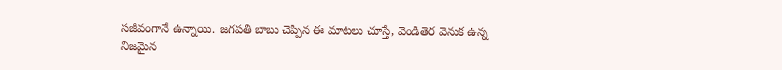సజీవంగానే ఉన్నాయి. జగపతి బాబు చెప్పిన ఈ మాటలు చూస్తే, వెండితెర వెనుక ఉన్న నిజమైన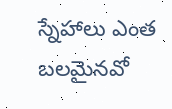స్నేహాలు ఎంత బలమైనవో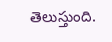తెలుస్తుంది.